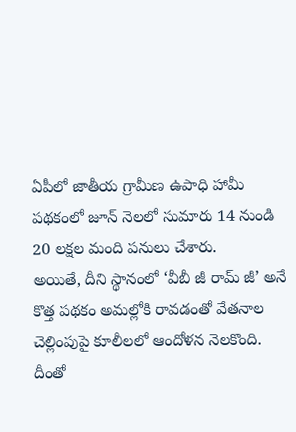ఏపీలో జాతీయ గ్రామీణ ఉపాధి హామీ పథకంలో జూన్ నెలలో సుమారు 14 నుండి 20 లక్షల మంది పనులు చేశారు.
అయితే, దీని స్థానంలో ‘వీబీ జీ రామ్ జీ’ అనే కొత్త పథకం అమల్లోకి రావడంతో వేతనాల చెల్లింపుపై కూలీలలో ఆందోళన నెలకొంది.
దీంతో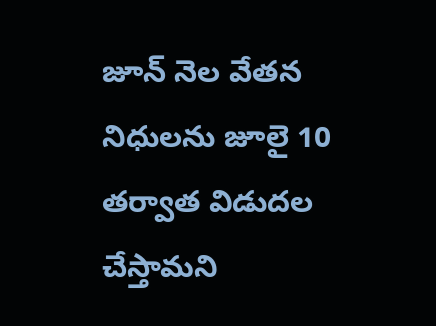జూన్ నెల వేతన నిధులను జూలై 10 తర్వాత విడుదల చేస్తామని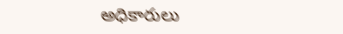అధికారులు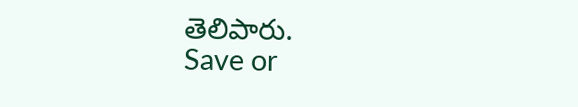తెలిపారు.
Save or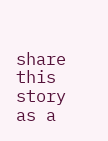share this story as a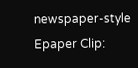newspaper-style Epaper Clip: